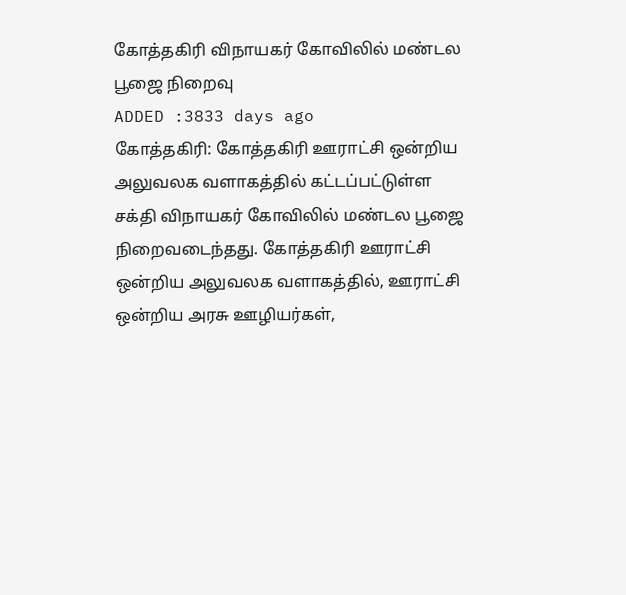கோத்தகிரி விநாயகர் கோவிலில் மண்டல பூஜை நிறைவு
ADDED :3833 days ago
கோத்தகிரி: கோத்தகிரி ஊராட்சி ஒன்றிய அலுவலக வளாகத்தில் கட்டப்பட்டுள்ள சக்தி விநாயகர் கோவிலில் மண்டல பூஜை நிறைவடைந்தது. கோத்தகிரி ஊராட்சி ஒன்றிய அலுவலக வளாகத்தில், ஊராட்சி ஒன்றிய அரசு ஊழியர்கள்,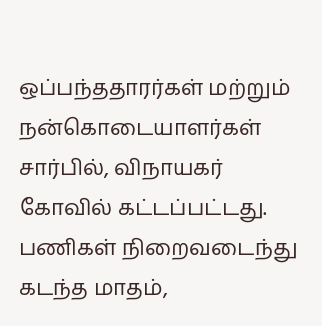ஒப்பந்ததாரர்கள் மற்றும் நன்கொடையாளர்கள் சார்பில், விநாயகர் கோவில் கட்டப்பட்டது. பணிகள் நிறைவடைந்து கடந்த மாதம்,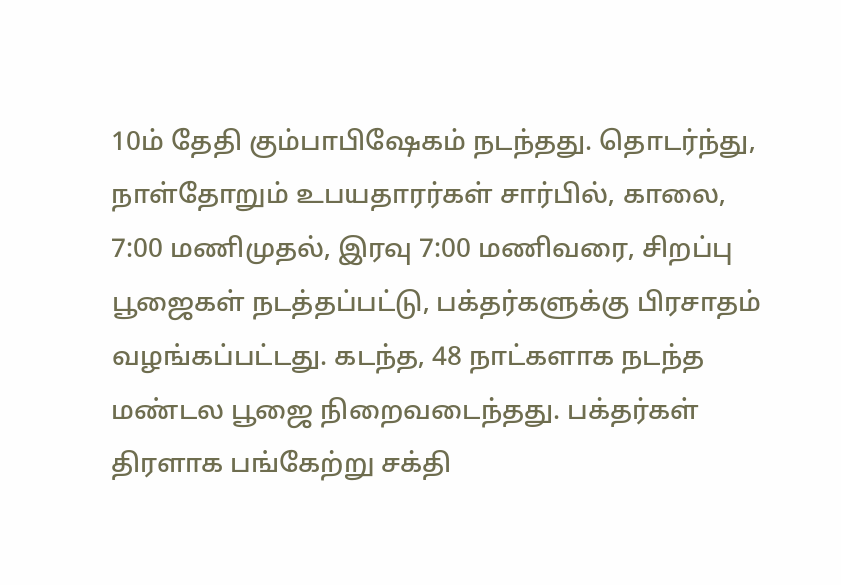10ம் தேதி கும்பாபிஷேகம் நடந்தது. தொடர்ந்து, நாள்தோறும் உபயதாரர்கள் சார்பில், காலை, 7:00 மணிமுதல், இரவு 7:00 மணிவரை, சிறப்பு பூஜைகள் நடத்தப்பட்டு, பக்தர்களுக்கு பிரசாதம் வழங்கப்பட்டது. கடந்த, 48 நாட்களாக நடந்த மண்டல பூஜை நிறைவடைந்தது. பக்தர்கள் திரளாக பங்கேற்று சக்தி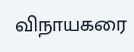விநாயகரை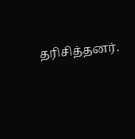தரிசித்தனர்.